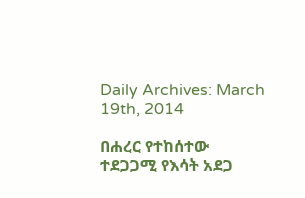Daily Archives: March 19th, 2014

በሐረር የተከሰተው ተደጋጋሚ የእሳት አደጋ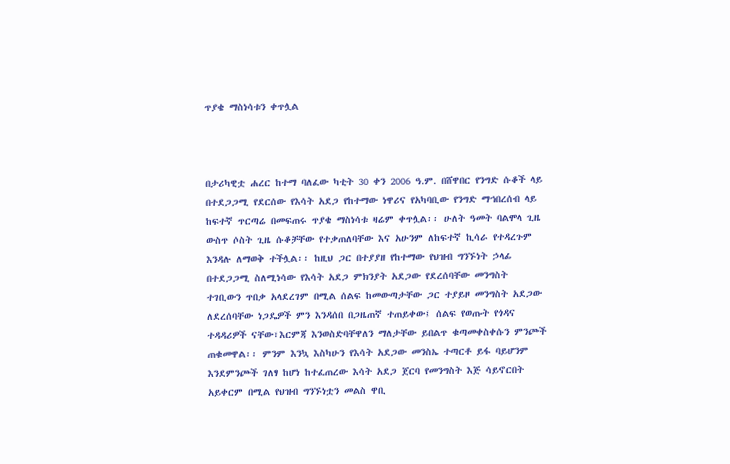ጥያቄ ማስነሳቱን ቀጥሏል



በታሪካዊቷ ሐረር ከተማ ባለፈው ካቲት 30 ቀን 2006 ዓ.ም. በሸዋበር የንግድ ሱቆች ላይ በተደጋጋሚ የደርሰው የእሳት አደጋ የከተማው ነዋሪና የአካባቢው የንግድ ማኀበረሰብ ላይ ከፍተኛ ጥርጣሬ በመፍጠሩ ጥያቄ ማስነሳቱ ዛሬም ቀጥሏል፡፡ ሁለት ዓመት ባልሞላ ጊዜ ውስጥ ሶስት ጊዜ ሱቆቻቸው የተቃጠለባቸው እና አሁንም ለከፍተኛ ኪሳራ የተዳረጉም እንዳሉ ለማወቅ ተችሏል፡፡ ከዚህ ጋር በተያያዘ የከተማው የህዝብ ግንኙነት ኃላፊ በተደጋጋሚ ስለሚነሳው የእሳት አደጋ ምክንያት አደጋው የደረሰባቸው መንግስት ተገቢውን ጥበቃ አላደረገም በሚል ሰልፍ ከመውጣታቸው ጋር ተያይዞ መንግስት አደጋው ለደረሰባቸው ነጋዴዎች ምን እንዳሰበ በጋዜጠኛ ተጠይቀው፤ ሰልፍ የወጡት የጎዳና ተዳዳሪዎች ናቸው፣እርምጃ እንወስድባቸዋለን ማለታቸው ይበልጥ ቁጣመቀስቀሱን ምንጮች ጠቁመዋል፡፡ ምንም እንኳ እስካሁን የእሳት አደጋው መንስኤ ተጣርቶ ይፋ ባይሆንም እንደምንጮች ገለፃ ከሆነ ከተፈጠረው እሳት አደጋ ጀርባ የመንግስት እጅ ሳይኖርበት አይቀርም በሚል የህዝብ ግንኙነቷን መልስ ዋቢ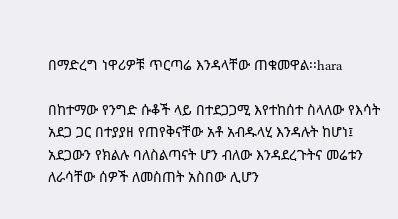በማድረግ ነዋሪዎቹ ጥርጣሬ እንዳላቸው ጠቁመዋል፡፡hara

በከተማው የንግድ ሱቆች ላይ በተደጋጋሚ እየተከሰተ ስላለው የእሳት አደጋ ጋር በተያያዘ የጠየቅናቸው አቶ አብዱላሂ እንዳሉት ከሆነ፤ አደጋውን የክልሉ ባለስልጣናት ሆን ብለው እንዳደረጉትና መሬቱን ለራሳቸው ሰዎች ለመስጠት አስበው ሊሆን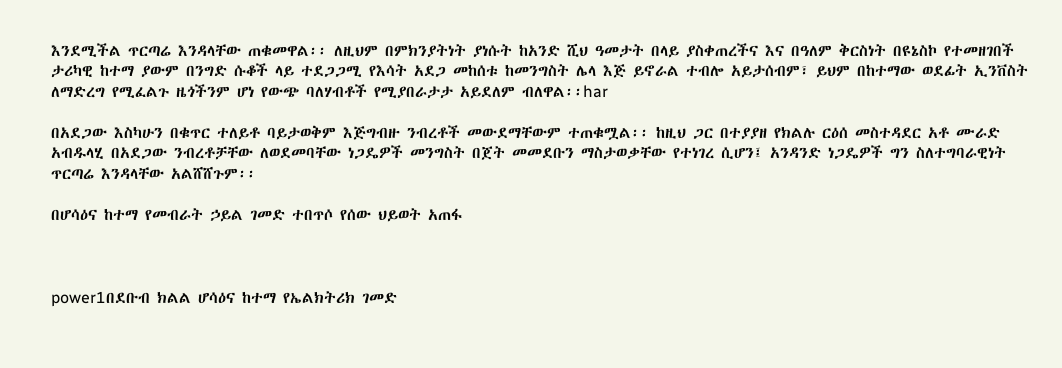እንደሚችል ጥርጣሬ እንዳላቸው ጠቁመዋል፡፡ ለዚህም በምክንያትነት ያነሱት ከአንድ ሺህ ዓመታት በላይ ያስቀጠረችና እና በዓለም ቅርስነት በዩኔስኮ የተመዘገበች ታሪካዊ ከተማ ያውም በንግድ ሱቆች ላይ ተደጋጋሚ የእሳት አደጋ መከሰቱ ከመንግስት ሌላ እጅ ይኖራል ተብሎ አይታሰብም፣ ይህም በከተማው ወደፊት ኢንቨስት ለማድረግ የሚፈልጉ ዜጎችንም ሆነ የውጭ ባለሃብቶች የሚያበራታታ አይደለም ብለዋል፡፡har

በአደጋው እስካሁን በቁጥር ተለይቶ ባይታወቅም እጅግብዙ ንብረቶች መውደማቸውም ተጠቁሟል፡፡ ከዚህ ጋር በተያያዘ የክልሉ ርዕሰ መስተዳደር አቶ ሙራድ አብዱላሂ በአደጋው ንብረቶቻቸው ለወደመባቸው ነጋዴዎች መንግስት በጀት መመደቡን ማስታወቃቸው የተነገረ ሲሆን፤ አንዳንድ ነጋዴዎች ግን ስለተግባራዊነት ጥርጣሬ እንዳላቸው አልሸሸጉም፡፡

በሆሳዕና ከተማ የመብራት ኃይል ገመድ ተበጥሶ የሰው ህይወት አጠፋ



power1በደቡብ ክልል ሆሳዕና ከተማ የኤልክትሪክ ገመድ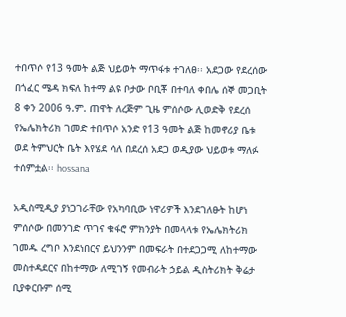ተበጥሶ የ13 ዓመት ልጅ ህይወት ማጥፋቱ ተገለፀ፡፡ አደጋው የደረሰው በጎፈር ሜዳ ክፍለ ከተማ ልዩ ቦታው ቦቢቾ በተባለ ቀበሌ ሰኞ መጋቢት 8 ቀን 2006 ዓ.ም. ጠዋት ለረጅም ጊዜ ምሰሶው ሊወድቅ የደረሰ የኤሌክትሪክ ገመድ ተበጥሶ አንድ የ13 ዓመት ልጅ ከመኖሪያ ቤቱ ወደ ትምህርት ቤት እየሄደ ሳለ በደረሰ አደጋ ወዲያው ህይወቱ ማለፉ ተሰምቷል፡፡ hossana

አዲስሚዲያ ያነጋገራቸው የአካባቢው ነዋሪዎች እንደገለፁት ከሆነ ምሰሶው በመንገድ ጥገና ቁፋሮ ምክንያት በመላላቱ የኤሌክትሪክ ገመዱ ረግቦ እንደነበርና ይህንንም በመፍራት በተደጋጋሚ ለከተማው መስተዳደርና በከተማው ለሚገኝ የመብራት ኃይል ዲስትሪክት ቅሬታ ቢያቀርቡም ሰሚ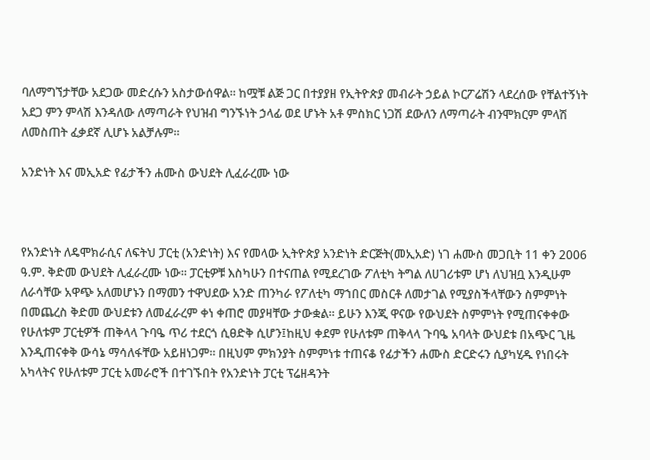ባለማግኘታቸው አደጋው መድረሱን አስታውሰዋል፡፡ ከሟቹ ልጅ ጋር በተያያዘ የኢትዮጵያ መብራት ኃይል ኮርፖሬሽን ላደረሰው የቸልተኝነት አደጋ ምን ምላሽ እንዳለው ለማጣራት የህዝብ ግንኙነት ኃላፊ ወደ ሆኑት አቶ ምስክር ነጋሽ ደውለን ለማጣራት ብንሞክርም ምላሽ ለመስጠት ፈቃደኛ ሊሆኑ አልቻሉም፡፡

አንድነት እና መኢአድ የፊታችን ሐሙስ ውህደት ሊፈራረሙ ነው



የአንድነት ለዴሞክራሲና ለፍትህ ፓርቲ (አንድነት) እና የመላው ኢትዮጵያ አንድነት ድርጅት(መኢአድ) ነገ ሐሙስ መጋቢት 11 ቀን 2006 ዓ.ም. ቅድመ ውህደት ሊፈራረሙ ነው፡፡ ፓርቲዎቹ እስካሁን በተናጠል የሚደረገው ፖለቲካ ትግል ለሀገሪቱም ሆነ ለህዝቧ እንዲሁም ለራሳቸው አዋጭ አለመሆኑን በማመን ተዋህደው አንድ ጠንካራ የፖለቲካ ማኀበር መስርቶ ለመታገል የሚያስችላቸውን ስምምነት በመጨረስ ቅድመ ውህደቱን ለመፈራረም ቀነ ቀጠሮ መያዛቸው ታውቋል፡፡ ይሁን እንጂ ዋናው የውህደት ስምምነት የሚጠናቀቀው የሁለቱም ፓርቲዎች ጠቅላላ ጉባዔ ጥሪ ተደርጎ ሲፀድቅ ሲሆን፤ከዚህ ቀደም የሁለቱም ጠቅላላ ጉባዔ አባላት ውህደቱ በአጭር ጊዜ እንዲጠናቀቅ ውሳኔ ማሳለፋቸው አይዘነጋም፡፡ በዚህም ምክንያት ስምምነቱ ተጠናቆ የፊታችን ሐሙስ ድርድሩን ሲያካሂዱ የነበሩት አካላትና የሁለቱም ፓርቲ አመራሮች በተገኙበት የአንድነት ፓርቲ ፕሬዘዳንት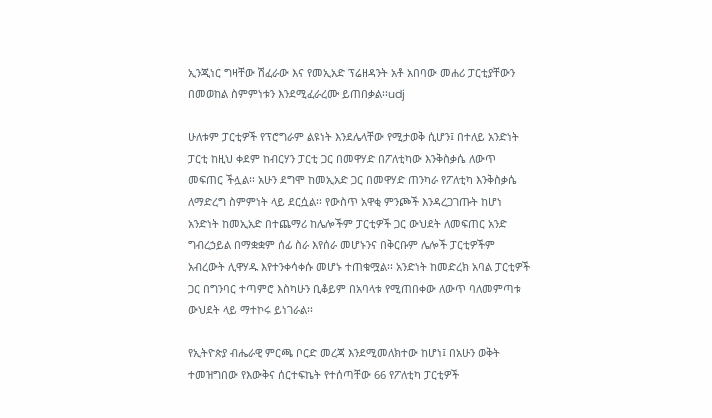ኢንጂነር ግዛቸው ሽፈራው እና የመኢአድ ፕሬዘዳንት አቶ አበባው መሐሪ ፓርቲያቸውን በመወከል ስምምነቱን እንደሚፈራረሙ ይጠበቃል፡፡udj

ሁለቱም ፓርቲዎች የፕሮግራም ልዩነት እንደሌላቸው የሚታወቅ ሲሆን፤ በተለይ አንድነት ፓርቲ ከዚህ ቀደም ከብርሃን ፓርቲ ጋር በመዋሃድ በፖለቲካው እንቅስቃሴ ለውጥ መፍጠር ችሏል፡፡ አሁን ደግሞ ከመኢአድ ጋር በመዋሃድ ጠንካራ የፖለቲካ እንቅስቃሴ ለማድረግ ስምምነት ላይ ደርሷል፡፡ የውስጥ አዋቂ ምንጮች እንዳረጋገጡት ከሆነ አንድነት ከመኢአድ በተጨማሪ ከሌሎችም ፓርቲዎች ጋር ውህደት ለመፍጠር አንድ ግብረኃይል በማቋቋም ሰፊ ስራ እየሰራ መሆኑንና በቅርቡም ሌሎች ፓርቲዎችም አብረውት ሊዋሃዱ እየተንቀሳቀሱ መሆኑ ተጠቁሟል፡፡ አንድነት ከመድረክ አባል ፓርቲዎች ጋር በግንባር ተጣምሮ እስካሁን ቢቆይም በአባላቱ የሚጠበቀው ለውጥ ባለመምጣቱ ውህደት ላይ ማተኮሩ ይነገራል፡፡

የኢትዮጵያ ብሔራዊ ምርጫ ቦርድ መረጃ እንደሚመለክተው ከሆነ፤ በአሁን ወቅት ተመዝግበው የእውቅና ሰርተፍኬት የተሰጣቸው 66 የፖለቲካ ፓርቲዎች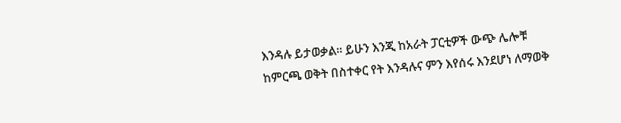እንዳሉ ይታወቃል፡፡ ይሁን እንጂ ከአራት ፓርቲዎች ውጭ ሌሎቹ ከምርጫ ወቅት በስተቀር የት እንዳሉና ምን እየሰሩ እንደሆነ ለማወቅ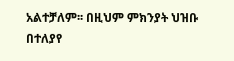አልተቻለም፡፡ በዚህም ምክንያት ህዝቡ በተለያየ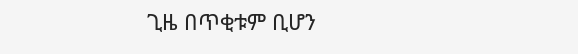ጊዜ በጥቂቱም ቢሆን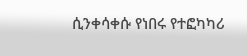ሲንቀሳቀሱ የነበሩ የተፎካካሪ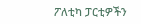ፖለቲካ ፓርቲዎችን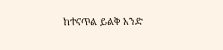ከተናጥል ይልቅ አንድ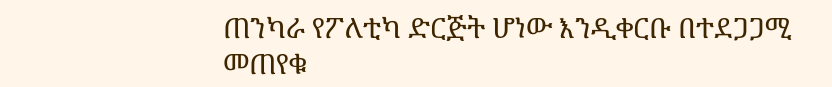ጠንካራ የፖለቲካ ድርጅት ሆነው እንዲቀርቡ በተደጋጋሚ መጠየቁ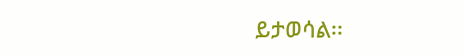ይታወሳል፡፡